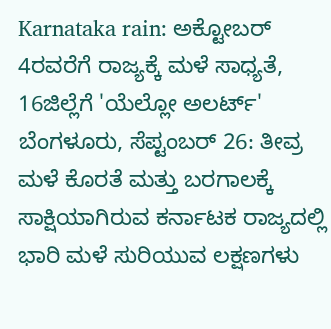Karnataka rain: ಅಕ್ಟೋಬರ್ 4ರವರೆಗೆ ರಾಜ್ಯಕ್ಕೆ ಮಳೆ ಸಾಧ್ಯತೆ, 16ಜಿಲ್ಲೆಗೆ 'ಯೆಲ್ಲೋ ಅಲರ್ಟ್'
ಬೆಂಗಳೂರು, ಸೆಪ್ಟಂಬರ್ 26: ತೀವ್ರ ಮಳೆ ಕೊರತೆ ಮತ್ತು ಬರಗಾಲಕ್ಕೆ ಸಾಕ್ಷಿಯಾಗಿರುವ ಕರ್ನಾಟಕ ರಾಜ್ಯದಲ್ಲಿ ಭಾರಿ ಮಳೆ ಸುರಿಯುವ ಲಕ್ಷಣಗಳು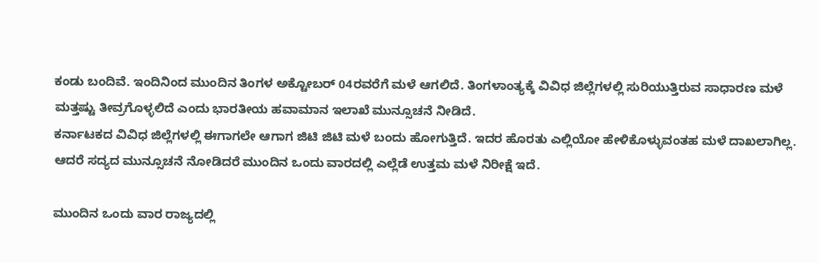ಕಂಡು ಬಂದಿವೆ. ಇಂದಿನಿಂದ ಮುಂದಿನ ತಿಂಗಳ ಅಕ್ಟೋಬರ್ 04ರವರೆಗೆ ಮಳೆ ಆಗಲಿದೆ. ತಿಂಗಳಾಂತ್ಯಕ್ಕೆ ವಿವಿಧ ಜಿಲ್ಲೆಗಳಲ್ಲಿ ಸುರಿಯುತ್ತಿರುವ ಸಾಧಾರಣ ಮಳೆ ಮತ್ತಷ್ಟು ತೀವ್ರಗೊಳ್ಳಲಿದೆ ಎಂದು ಭಾರತೀಯ ಹವಾಮಾನ ಇಲಾಖೆ ಮುನ್ಸೂಚನೆ ನೀಡಿದೆ.
ಕರ್ನಾಟಕದ ವಿವಿಧ ಜಿಲ್ಲೆಗಳಲ್ಲಿ ಈಗಾಗಲೇ ಆಗಾಗ ಜಿಟಿ ಜಿಟಿ ಮಳೆ ಬಂದು ಹೋಗುತ್ತಿದೆ. ಇದರ ಹೊರತು ಎಲ್ಲಿಯೋ ಹೇಳಿಕೊಳ್ಳುವಂತಹ ಮಳೆ ದಾಖಲಾಗಿಲ್ಲ. ಆದರೆ ಸದ್ಯದ ಮುನ್ಸೂಚನೆ ನೋಡಿದರೆ ಮುಂದಿನ ಒಂದು ವಾರದಲ್ಲಿ ಎಲ್ಲೆಡೆ ಉತ್ತಮ ಮಳೆ ನಿರೀಕ್ಷೆ ಇದೆ.

ಮುಂದಿನ ಒಂದು ವಾರ ರಾಜ್ಯದಲ್ಲಿ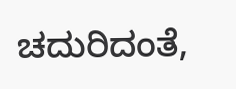ಚದುರಿದಂತೆ,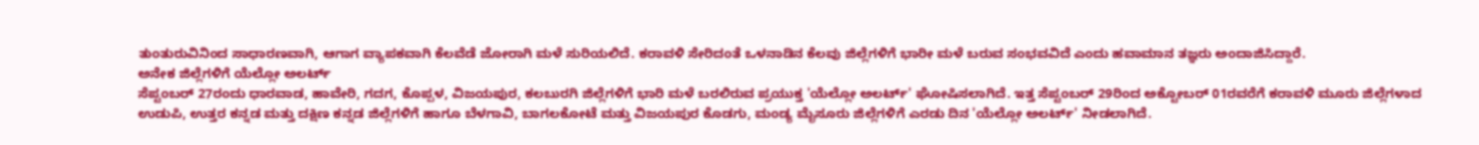ತುಂತುರುವಿನಿಂದ ಸಾಧಾರಣವಾಗಿ, ಆಗಾಗ ವ್ಯಾಪಕವಾಗಿ ಕೆಲವೆಡೆ ಜೋರಾಗಿ ಮಳೆ ಸುರಿಯಲಿದೆ. ಕರಾವಳಿ ಸೇರಿದಂತೆ ಒಳನಾಡಿನ ಕೆಲವು ಜಿಲ್ಲೆಗಳಿಗೆ ಭಾರೀ ಮಳೆ ಬರುವ ಸಂಭವವಿದೆ ಎಂದು ಹವಾಮಾನ ತಜ್ಞರು ಅಂದಾಜಿಸಿದ್ದಾರೆ.
ಅನೇಕ ಜಿಲ್ಲೆಗಳಿಗೆ ಯೆಲ್ಲೋ ಅಲರ್ಟ್
ಸೆಪ್ಟಂಬರ್ 27ರಂದು ಧಾರವಾಡ, ಹಾವೇರಿ, ಗದಗ, ಕೊಪ್ಪಳ, ವಿಜಯಪುರ, ಕಲಬುರಗಿ ಜಿಲ್ಲೆಗಳಿಗೆ ಭಾರಿ ಮಳೆ ಬರಲಿರುವ ಪ್ರಯುಕ್ತ 'ಯೆಲ್ಲೋ ಅಲರ್ಟ್' ಘೋಷಿಸಲಾಗಿದೆ. ಇತ್ತ ಸೆಪ್ಟಂಬರ್ 29ರಿಂದ ಅಕ್ಟೋಬರ್ 01ರವರೆಗೆ ಕರಾವಳಿ ಮೂರು ಜಿಲ್ಲೆಗಳಾದ ಉಡುಪಿ, ಉತ್ತರ ಕನ್ನಡ ಮತ್ತು ದಕ್ಷಿಣ ಕನ್ನಡ ಜಿಲ್ಲೆಗಳಿಗೆ ಹಾಗೂ ಬೆಳಗಾವಿ, ಬಾಗಲಕೋಟೆ ಮತ್ತು ವಿಜಯಪುರ ಕೊಡಗು, ಮಂಡ್ಯ ಮೈಸೂರು ಜಿಲ್ಲೆಗಳಿಗೆ ಎರಡು ದಿನ 'ಯೆಲ್ಲೋ ಅಲರ್ಟ್' ನೀಡಲಾಗಿದೆ.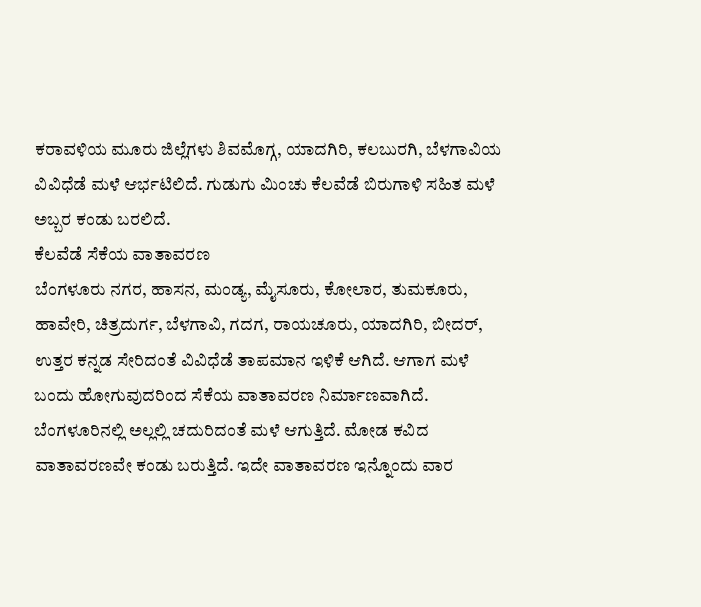ಕರಾವಳಿಯ ಮೂರು ಜಿಲ್ಲೆಗಳು ಶಿವಮೊಗ್ಗ, ಯಾದಗಿರಿ, ಕಲಬುರಗಿ, ಬೆಳಗಾವಿಯ ವಿವಿಧೆಡೆ ಮಳೆ ಆರ್ಭಟಿಲಿದೆ. ಗುಡುಗು ಮಿಂಚು ಕೆಲವೆಡೆ ಬಿರುಗಾಳಿ ಸಹಿತ ಮಳೆ ಅಬ್ಬರ ಕಂಡು ಬರಲಿದೆ.
ಕೆಲವೆಡೆ ಸೆಕೆಯ ವಾತಾವರಣ
ಬೆಂಗಳೂರು ನಗರ, ಹಾಸನ, ಮಂಡ್ಯ, ಮೈಸೂರು, ಕೋಲಾರ, ತುಮಕೂರು, ಹಾವೇರಿ, ಚಿತ್ರದುರ್ಗ, ಬೆಳಗಾವಿ, ಗದಗ, ರಾಯಚೂರು, ಯಾದಗಿರಿ, ಬೀದರ್, ಉತ್ತರ ಕನ್ನಡ ಸೇರಿದಂತೆ ವಿವಿಧೆಡೆ ತಾಪಮಾನ ಇಳಿಕೆ ಆಗಿದೆ. ಆಗಾಗ ಮಳೆ ಬಂದು ಹೋಗುವುದರಿಂದ ಸೆಕೆಯ ವಾತಾವರಣ ನಿರ್ಮಾಣವಾಗಿದೆ.
ಬೆಂಗಳೂರಿನಲ್ಲಿ ಅಲ್ಲಲ್ಲಿ ಚದುರಿದಂತೆ ಮಳೆ ಆಗುತ್ತಿದೆ. ಮೋಡ ಕವಿದ ವಾತಾವರಣವೇ ಕಂಡು ಬರುತ್ತಿದೆ. ಇದೇ ವಾತಾವರಣ ಇನ್ನೊಂದು ವಾರ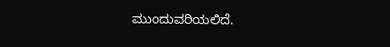ಮುಂದುವರಿಯಲಿದೆ.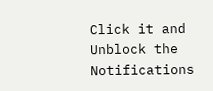Click it and Unblock the Notifications